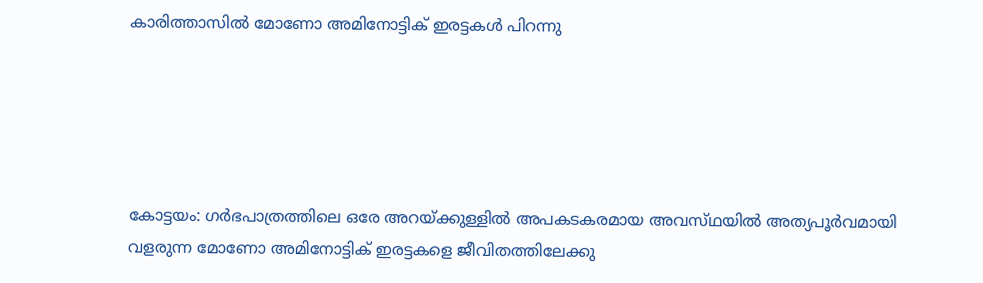കാരിത്താസില്‍ മോണോ അമിനോട്ടിക്‌ ഇരട്ടകള്‍ പിറന്നു





കോട്ടയം: ഗര്‍ഭപാത്രത്തിലെ ഒരേ അറയ്‌ക്കുള്ളില്‍ അപകടകരമായ അവസ്‌ഥയില്‍ അത്യപൂര്‍വമായി വളരുന്ന മോണോ അമിനോട്ടിക്‌ ഇരട്ടകളെ ജീവിതത്തിലേക്കു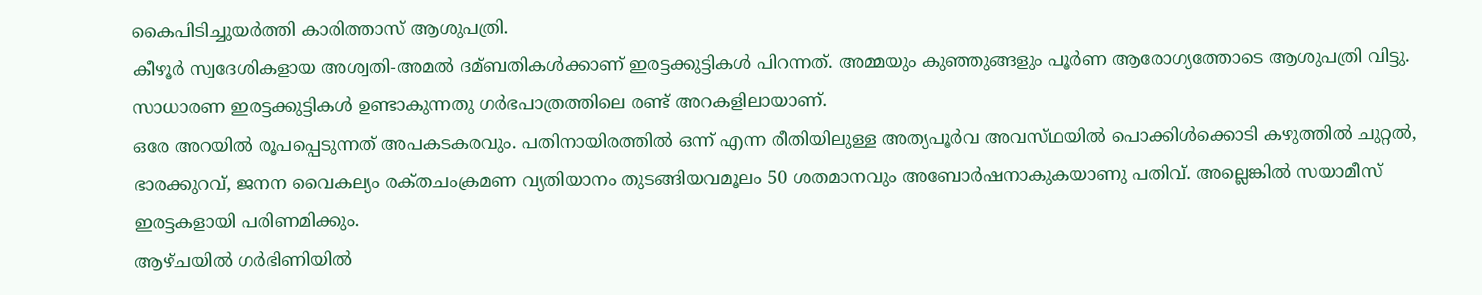കൈപിടിച്ചുയര്‍ത്തി കാരിത്താസ്‌ ആശുപത്രി.
കീഴൂര്‍ സ്വദേശികളായ അശ്വതി-അമല്‍ ദമ്ബതികള്‍ക്കാണ്‌ ഇരട്ടക്കുട്ടികള്‍ പിറന്നത്‌. അമ്മയും കുഞ്ഞുങ്ങളും പൂര്‍ണ ആരോഗ്യത്തോടെ ആശുപത്രി വിട്ടു. സാധാരണ ഇരട്ടക്കുട്ടികള്‍ ഉണ്ടാകുന്നതു ഗര്‍ഭപാത്രത്തിലെ രണ്ട്‌ അറകളിലായാണ്‌.
ഒരേ അറയില്‍ രൂപപ്പെടുന്നത്‌ അപകടകരവും. പതിനായിരത്തില്‍ ഒന്ന്‌ എന്ന രീതിയിലുള്ള അത്യപൂര്‍വ അവസ്‌ഥയില്‍ പൊക്കിള്‍ക്കൊടി കഴുത്തില്‍ ചുറ്റല്‍, ഭാരക്കുറവ്‌, ജനന വൈകല്യം രക്‌തചംക്രമണ വ്യതിയാനം തുടങ്ങിയവമൂലം 50 ശതമാനവും അബോര്‍ഷനാകുകയാണു പതിവ്‌. അല്ലെങ്കില്‍ സയാമീസ്‌ ഇരട്ടകളായി പരിണമിക്കും.
ആഴ്‌ചയില്‍ ഗര്‍ഭിണിയില്‍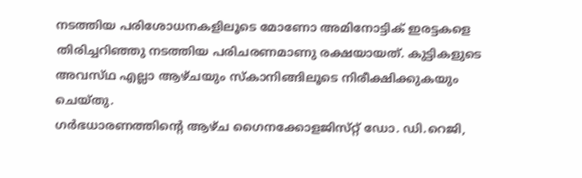നടത്തിയ പരിശോധനകളിലൂടെ മോണോ അമിനോട്ടിക്‌ ഇരട്ടകളെ തിരിച്ചറിഞ്ഞു നടത്തിയ പരിചരണമാണു രക്ഷയായത്‌. കുട്ടികളുടെ അവസ്‌ഥ എല്ലാ ആഴ്‌ചയും സ്‌കാനിങ്ങിലൂടെ നിരീക്ഷിക്കുകയും ചെയ്‌തു.
ഗര്‍ഭധാരണത്തിന്റെ ആഴ്‌ച ഗൈനക്കോളജിസ്‌റ്റ്‌ ഡോ. ഡി.റെജി,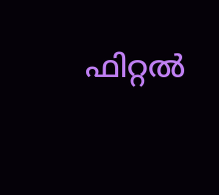ഫിറ്റല്‍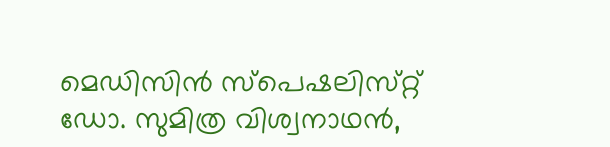മെഡിസിന്‍ സ്‌പെഷലിസ്‌റ്റ്‌ ഡോ. സുമിത്ര വിശ്വനാഥന്‍,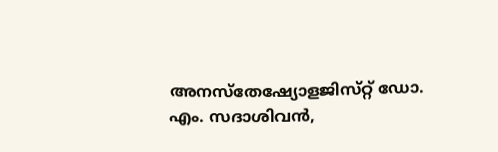അനസ്‌തേഷ്യോളജിസ്‌റ്റ്‌ ഡോ. എം. സദാശിവന്‍,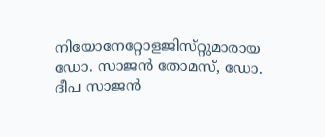നിയോനേറ്റോളജിസ്‌റ്റുമാരായ ഡോ. സാജന്‍ തോമസ്‌, ഡോ. ദീപ സാജന്‍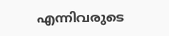എന്നിവരുടെ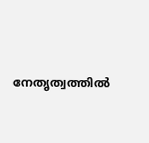നേതൃത്വത്തില്‍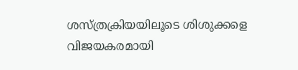ശസ്‌ത്രക്രിയയിലൂടെ ശിശുക്കളെ വിജയകരമായി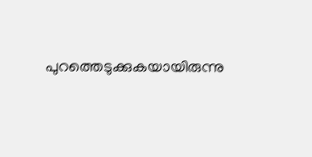പുറത്തെടുക്കുകയായിരുന്നു